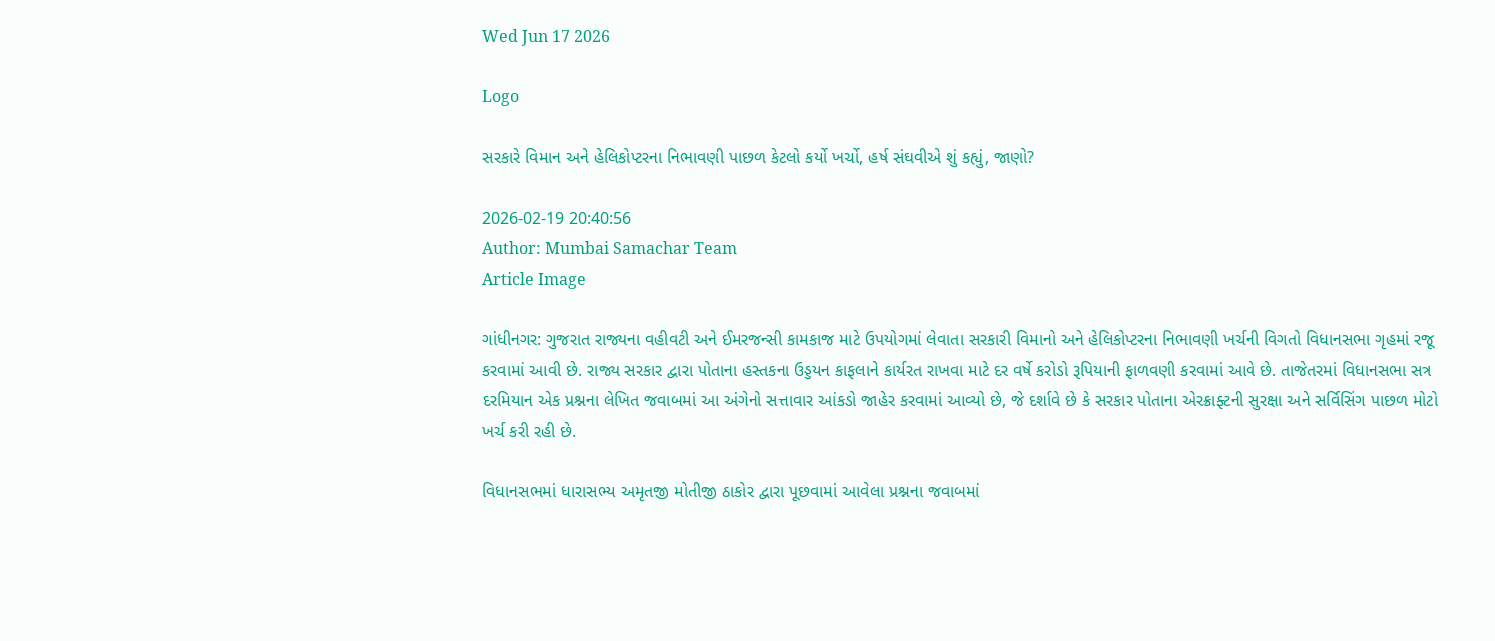Wed Jun 17 2026

Logo

સરકારે વિમાન અને હેલિકોપ્ટરના નિભાવણી પાછળ કેટલો કર્યો ખર્ચો, હર્ષ સંઘવીએ શું કહ્યું, જાણો?

2026-02-19 20:40:56
Author: Mumbai Samachar Team
Article Image

ગાંધીનગર: ગુજરાત રાજ્યના વહીવટી અને ઈમરજન્સી કામકાજ માટે ઉપયોગમાં લેવાતા સરકારી વિમાનો અને હેલિકોપ્ટરના નિભાવણી ખર્ચની વિગતો વિધાનસભા ગૃહમાં રજૂ કરવામાં આવી છે. રાજ્ય સરકાર દ્વારા પોતાના હસ્તકના ઉડ્ડયન કાફલાને કાર્યરત રાખવા માટે દર વર્ષે કરોડો રૂપિયાની ફાળવણી કરવામાં આવે છે. તાજેતરમાં વિધાનસભા સત્ર દરમિયાન એક પ્રશ્નના લેખિત જવાબમાં આ અંગેનો સત્તાવાર આંકડો જાહેર કરવામાં આવ્યો છે, જે દર્શાવે છે કે સરકાર પોતાના એરક્રાફ્ટની સુરક્ષા અને સર્વિસિંગ પાછળ મોટો ખર્ચ કરી રહી છે.

વિધાનસભમાં ધારાસભ્ય અમૃતજી મોતીજી ઠાકોર દ્વારા પૂછવામાં આવેલા પ્રશ્નના જવાબમાં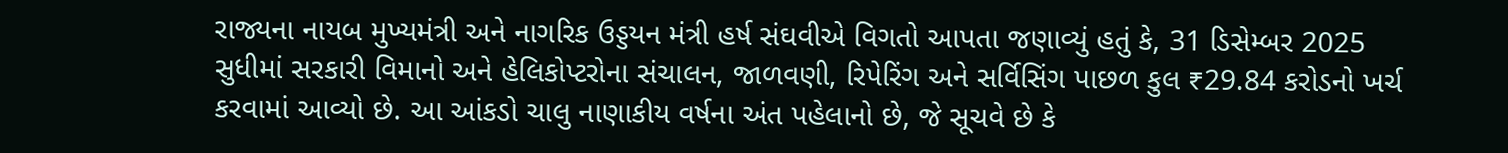રાજ્યના નાયબ મુખ્યમંત્રી અને નાગરિક ઉડ્ડયન મંત્રી હર્ષ સંઘવીએ વિગતો આપતા જણાવ્યું હતું કે, 31 ડિસેમ્બર 2025 સુધીમાં સરકારી વિમાનો અને હેલિકોપ્ટરોના સંચાલન, જાળવણી, રિપેરિંગ અને સર્વિસિંગ પાછળ કુલ ₹29.84 કરોડનો ખર્ચ કરવામાં આવ્યો છે. આ આંકડો ચાલુ નાણાકીય વર્ષના અંત પહેલાનો છે, જે સૂચવે છે કે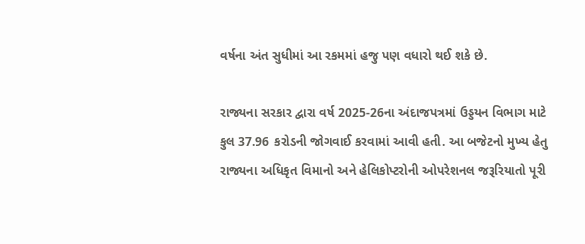વર્ષના અંત સુધીમાં આ રકમમાં હજુ પણ વધારો થઈ શકે છે.

રાજ્યના સરકાર દ્વારા વર્ષ 2025-26ના અંદાજપત્રમાં ઉડ્ડયન વિભાગ માટે કુલ 37.96 કરોડની જોગવાઈ કરવામાં આવી હતી. આ બજેટનો મુખ્ય હેતુ રાજ્યના અધિકૃત વિમાનો અને હેલિકોપ્ટરોની ઓપરેશનલ જરૂરિયાતો પૂરી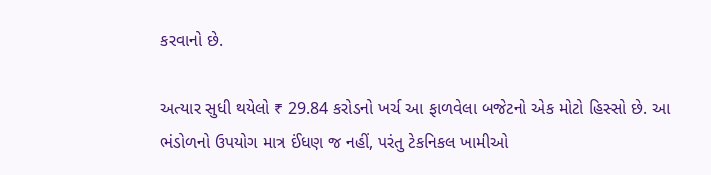કરવાનો છે.

અત્યાર સુધી થયેલો ₹ 29.84 કરોડનો ખર્ચ આ ફાળવેલા બજેટનો એક મોટો હિસ્સો છે. આ ભંડોળનો ઉપયોગ માત્ર ઈંધણ જ નહીં, પરંતુ ટેકનિકલ ખામીઓ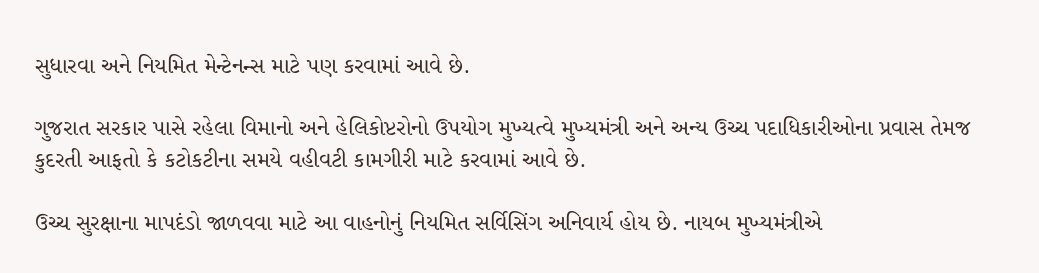સુધારવા અને નિયમિત મેન્ટેનન્સ માટે પણ કરવામાં આવે છે.

ગુજરાત સરકાર પાસે રહેલા વિમાનો અને હેલિકોપ્ટરોનો ઉપયોગ મુખ્યત્વે મુખ્યમંત્રી અને અન્ય ઉચ્ચ પદાધિકારીઓના પ્રવાસ તેમજ કુદરતી આફતો કે કટોકટીના સમયે વહીવટી કામગીરી માટે કરવામાં આવે છે.

ઉચ્ચ સુરક્ષાના માપદંડો જાળવવા માટે આ વાહનોનું નિયમિત સર્વિસિંગ અનિવાર્ય હોય છે. નાયબ મુખ્યમંત્રીએ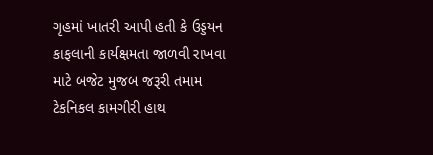ગૃહમાં ખાતરી આપી હતી કે ઉડ્ડયન કાફલાની કાર્યક્ષમતા જાળવી રાખવા માટે બજેટ મુજબ જરૂરી તમામ ટેકનિકલ કામગીરી હાથ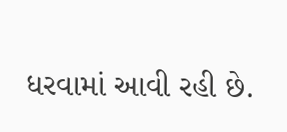ધરવામાં આવી રહી છે.